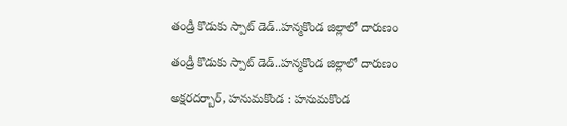తండ్రీ కొడుకు స్పాట్ డెడ్..హ‌న్మ‌కొండ జిల్లాలో దారుణం

తండ్రీ కొడుకు స్పాట్ డెడ్..హ‌న్మ‌కొండ జిల్లాలో దారుణం

అక్ష‌ర‌ద‌ర్బార్‌, హనుమకొండ : హనుమకొండ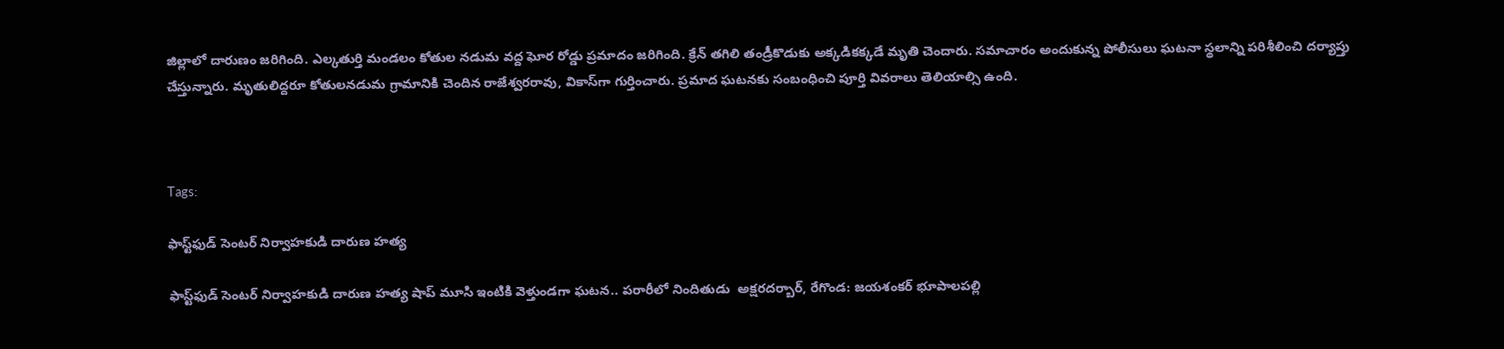జిల్లాలో దారుణం జ‌రిగింది. ఎల్క‌తుర్తి మండలం కోతుల నడుమ వద్ద ఘోర రోడ్డు ప్రమాదం జరిగింది. క్రేన్ తగిలి తండ్రీకొడుకు అక్కడికక్కడే మృతి చెందారు. సమాచారం అందుకున్న పోలీసులు ఘటనా స్థలాన్ని పరిశీలించి దర్యాప్తు చేస్తున్నారు. మృతులిద్ద‌రూ కోతుల‌నడుమ గ్రామానికి చెందిన రాజేశ్వరరావు, వికాస్‌గా గుర్తించారు. ప్రమాద ఘటనకు సంబంధించి పూర్తి వివరాలు తెలియాల్సి ఉంది.



Tags:

ఫాస్ట్‌ఫుడ్ సెంటర్ నిర్వాహకుడి దారుణ హత్య

ఫాస్ట్‌ఫుడ్ సెంటర్ నిర్వాహకుడి దారుణ హత్య షాప్ మూసి ఇంటికి వెళ్తుండగా ఘటన.. పరారీలో నిందితుడు  అక్షరదర్బార్, రేగొండ: జయశంకర్ భూపాలపల్లి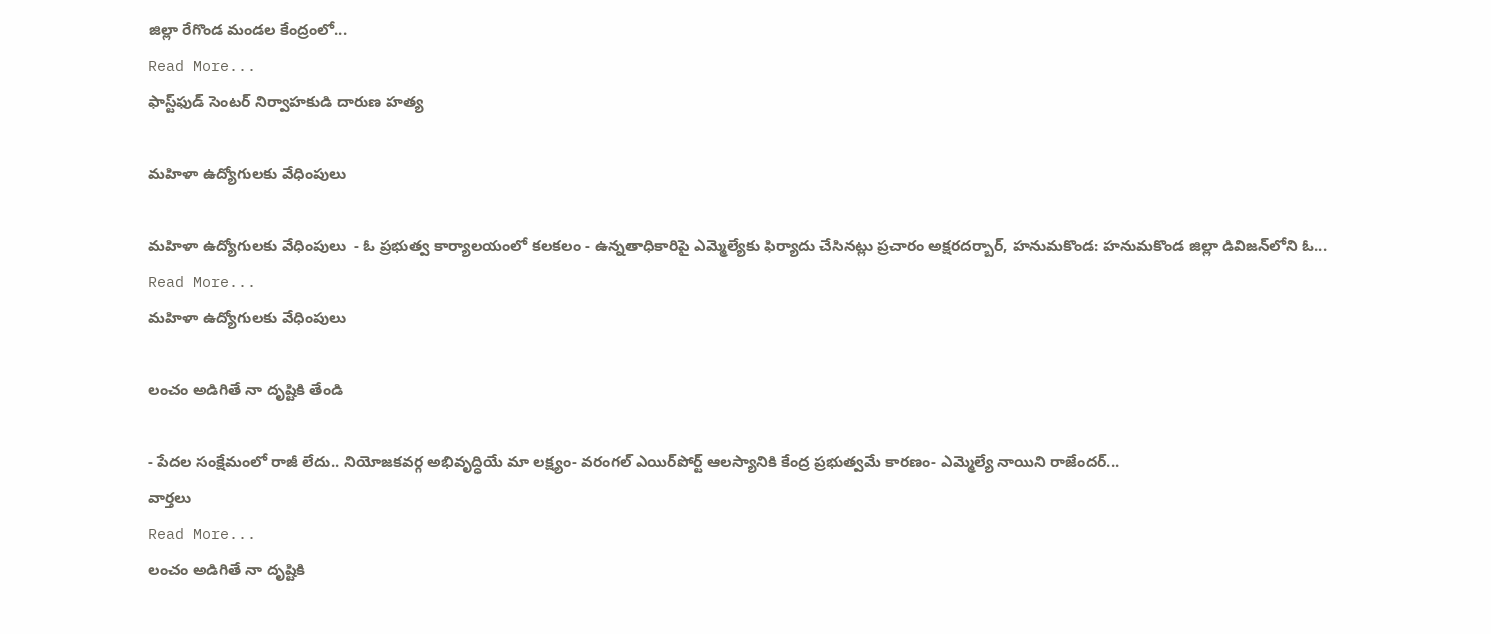జిల్లా రేగొండ మండల కేంద్రంలో...
Read More...
ఫాస్ట్‌ఫుడ్ సెంటర్ నిర్వాహకుడి దారుణ హత్య

మహిళా ఉద్యోగులకు వేధింపులు

మహిళా ఉద్యోగులకు వేధింపులు  - ఓ ప్రభుత్వ కార్యాలయంలో కలకలం - ఉన్నతాధికారిపై ఎమ్మెల్యేకు ఫిర్యాదు చేసినట్లు ప్రచారం అక్షరదర్బార్, హనుమకొండ: హనుమకొండ జిల్లా డివిజన్‌లోని ఓ...
Read More...
మహిళా ఉద్యోగులకు వేధింపులు

లంచం అడిగితే నా దృష్టికి తేండి

- పేదల సంక్షేమంలో రాజీ లేదు.. నియోజకవర్గ అభివృద్ధియే మా లక్ష్యం- వరంగల్ ఎయిర్‌పోర్ట్ ఆలస్యానికి కేంద్ర ప్రభుత్వమే కారణం- ఎమ్మెల్యే నాయిని రాజేందర్...
వార్తలు
Read More...
లంచం అడిగితే నా దృష్టికి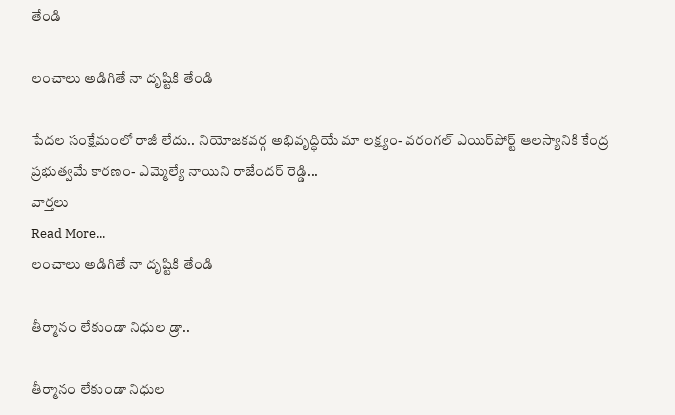తేండి

లంచాలు అడిగితే నా దృష్టికి తేండి

పేదల సంక్షేమంలో రాజీ లేదు.. నియోజకవర్గ అభివృద్ధియే మా లక్ష్యం- వరంగల్ ఎయిర్‌పోర్ట్ ఆలస్యానికి కేంద్ర ప్రభుత్వమే కారణం- ఎమ్మెల్యే నాయిని రాజేందర్ రెడ్డి...
వార్తలు
Read More...
లంచాలు అడిగితే నా దృష్టికి తేండి

తీర్మానం లేకుండా నిధుల డ్రా..

తీర్మానం లేకుండా నిధుల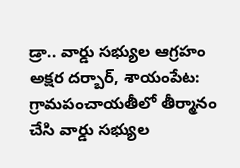డ్రా.. వార్డు సభ్యుల ఆగ్రహం అక్షర దర్బార్, శాయంపేట: గ్రామపంచాయతీలో తీర్మానం చేసి వార్డు సభ్యుల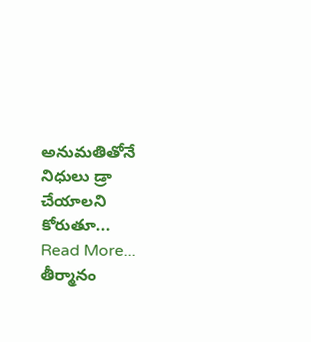అనుమతితోనే నిధులు డ్రా చేయాలని కోరుతూ...
Read More...
తీర్మానం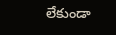లేకుండా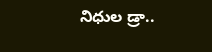నిధుల డ్రా..